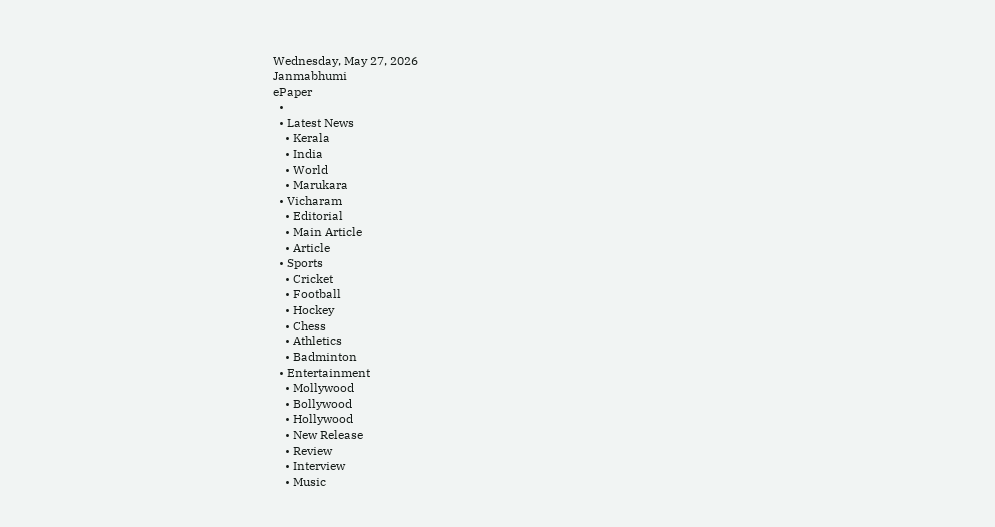Wednesday, May 27, 2026
Janmabhumi
ePaper
  •
  • Latest News
    • Kerala
    • India
    • World
    • Marukara
  • Vicharam
    • Editorial
    • Main Article
    • Article
  • Sports
    • Cricket
    • Football
    • Hockey
    • Chess
    • Athletics
    • Badminton
  • Entertainment
    • Mollywood
    • Bollywood
    • Hollywood
    • New Release
    • Review
    • Interview
    • Music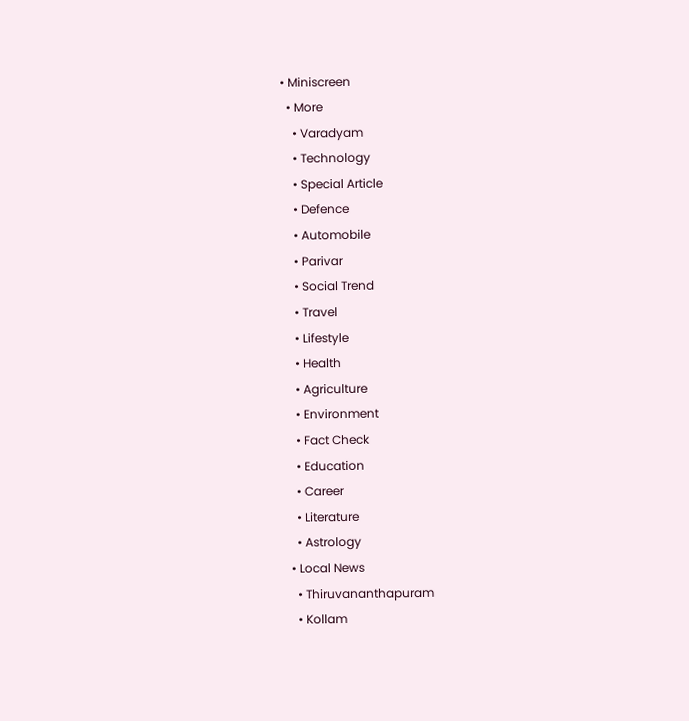• Miniscreen
  • More
    • Varadyam
    • Technology
    • Special Article
    • Defence
    • Automobile
    • Parivar
    • Social Trend
    • Travel
    • Lifestyle
    • Health
    • Agriculture
    • Environment
    • Fact Check
    • Education
    • Career
    • Literature
    • Astrology
  • Local News
    • Thiruvananthapuram
    • Kollam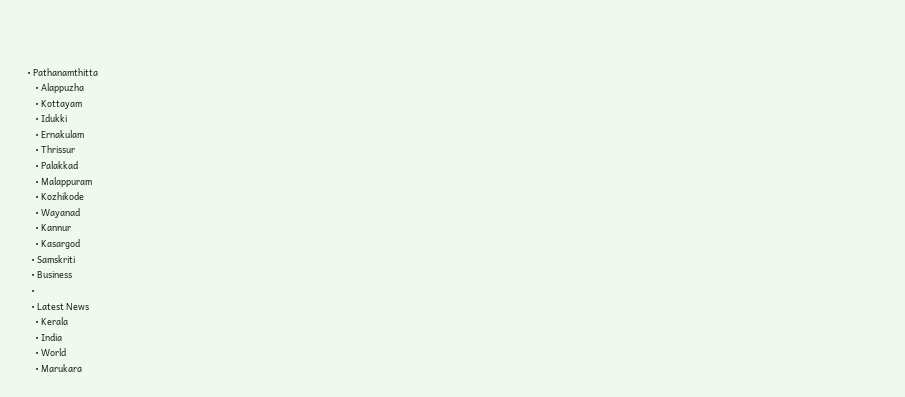• Pathanamthitta
    • Alappuzha
    • Kottayam
    • Idukki
    • Ernakulam
    • Thrissur
    • Palakkad
    • Malappuram
    • Kozhikode
    • Wayanad
    • Kannur
    • Kasargod
  • Samskriti
  • Business
  •
  • Latest News
    • Kerala
    • India
    • World
    • Marukara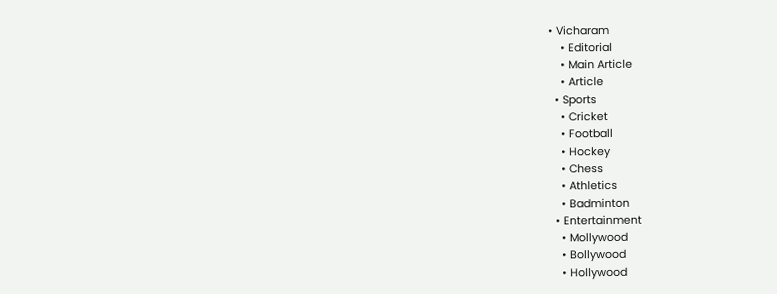• Vicharam
    • Editorial
    • Main Article
    • Article
  • Sports
    • Cricket
    • Football
    • Hockey
    • Chess
    • Athletics
    • Badminton
  • Entertainment
    • Mollywood
    • Bollywood
    • Hollywood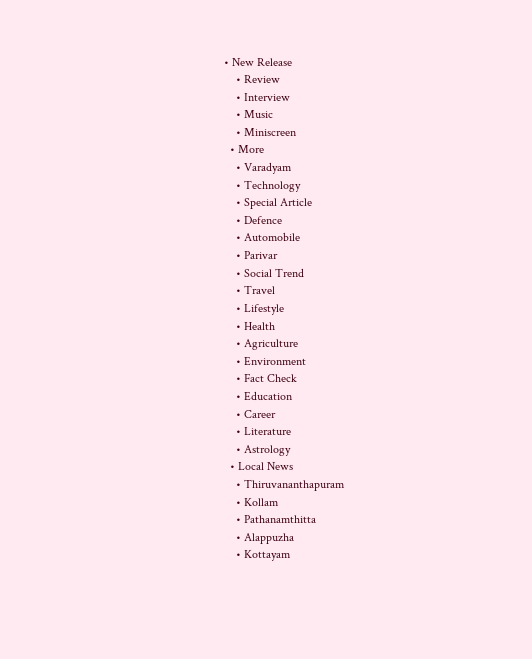• New Release
    • Review
    • Interview
    • Music
    • Miniscreen
  • More
    • Varadyam
    • Technology
    • Special Article
    • Defence
    • Automobile
    • Parivar
    • Social Trend
    • Travel
    • Lifestyle
    • Health
    • Agriculture
    • Environment
    • Fact Check
    • Education
    • Career
    • Literature
    • Astrology
  • Local News
    • Thiruvananthapuram
    • Kollam
    • Pathanamthitta
    • Alappuzha
    • Kottayam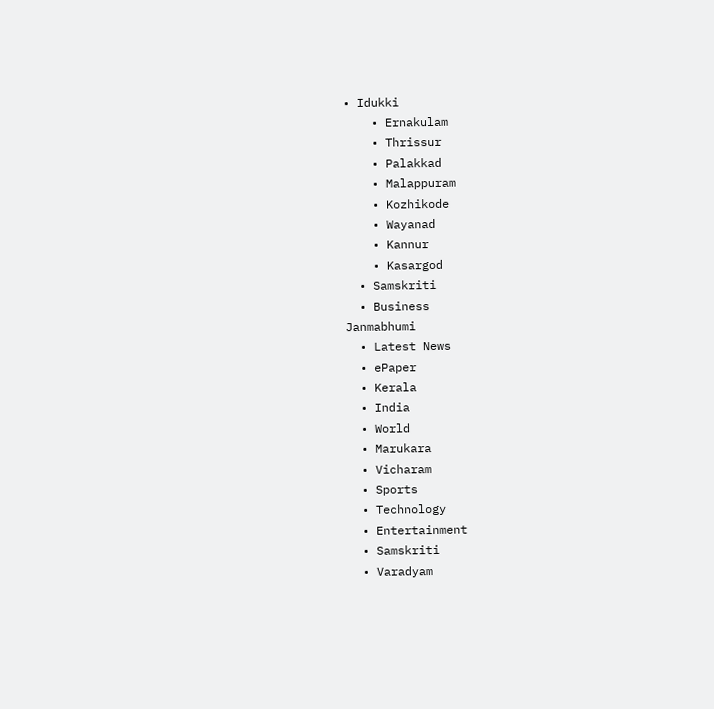• Idukki
    • Ernakulam
    • Thrissur
    • Palakkad
    • Malappuram
    • Kozhikode
    • Wayanad
    • Kannur
    • Kasargod
  • Samskriti
  • Business
Janmabhumi
  • Latest News
  • ePaper
  • Kerala
  • India
  • World
  • Marukara
  • Vicharam
  • Sports
  • Technology
  • Entertainment
  • Samskriti
  • Varadyam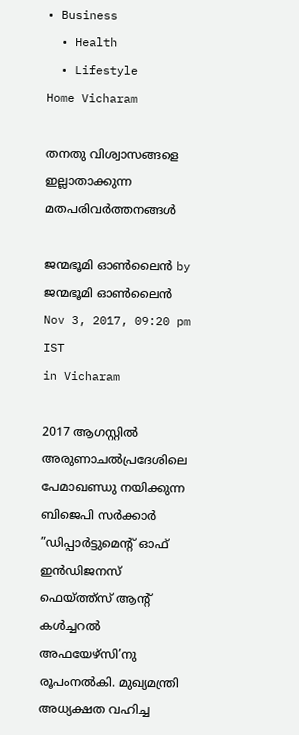• Business
  • Health
  • Lifestyle
Home Vicharam

തനതു വിശ്വാസങ്ങളെ ഇല്ലാതാക്കുന്ന മതപരിവര്‍ത്തനങ്ങള്‍

ജന്മഭൂമി ഓണ്‍ലൈന്‍ by ജന്മഭൂമി ഓണ്‍ലൈന്‍
Nov 3, 2017, 09:20 pm IST
in Vicharam

2017 ആഗസ്റ്റില്‍ അരുണാചല്‍പ്രദേശിലെ പേമാഖണ്ഡു നയിക്കുന്ന ബിജെപി സര്‍ക്കാര്‍ ”ഡിപ്പാര്‍ട്ടുമെന്റ് ഓഫ് ഇന്‍ഡിജനസ് ഫെയ്‌ത്ത്‌സ് ആന്റ് കള്‍ച്ചറല്‍ അഫയേഴ്‌സി’നു രൂപംനല്‍കി. മുഖ്യമന്ത്രി അധ്യക്ഷത വഹിച്ച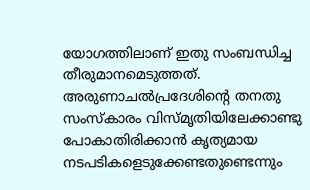യോഗത്തിലാണ് ഇതു സംബന്ധിച്ച തീരുമാനമെടുത്തത്. അരുണാചല്‍പ്രദേശിന്റെ തനതു സംസ്‌കാരം വിസ്മൃതിയിലേക്കാണ്ടു പോകാതിരിക്കാന്‍ കൃത്യമായ നടപടികളെടുക്കേണ്ടതുണ്ടെന്നും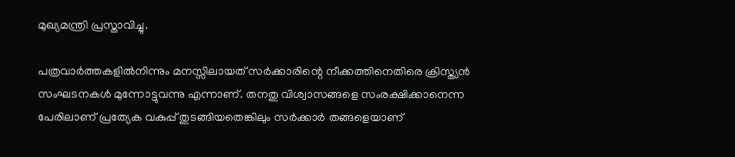മുഖ്യമന്ത്രി പ്രസ്താവിച്ചു.

പത്രവാര്‍ത്തകളില്‍നിന്നും മനസ്സിലായത് സര്‍ക്കാരിന്റെ നീക്കത്തിനെതിരെ ക്രിസ്ത്യന്‍ സംഘടനകള്‍ മുന്നോട്ടുവന്നു എന്നാണ്. തനതു വിശ്വാസങ്ങളെ സംരക്ഷിക്കാനെന്ന പേരിലാണ് പ്രത്യേക വകുപ്പ് തുടങ്ങിയതെങ്കിലും സര്‍ക്കാര്‍ തങ്ങളെയാണ്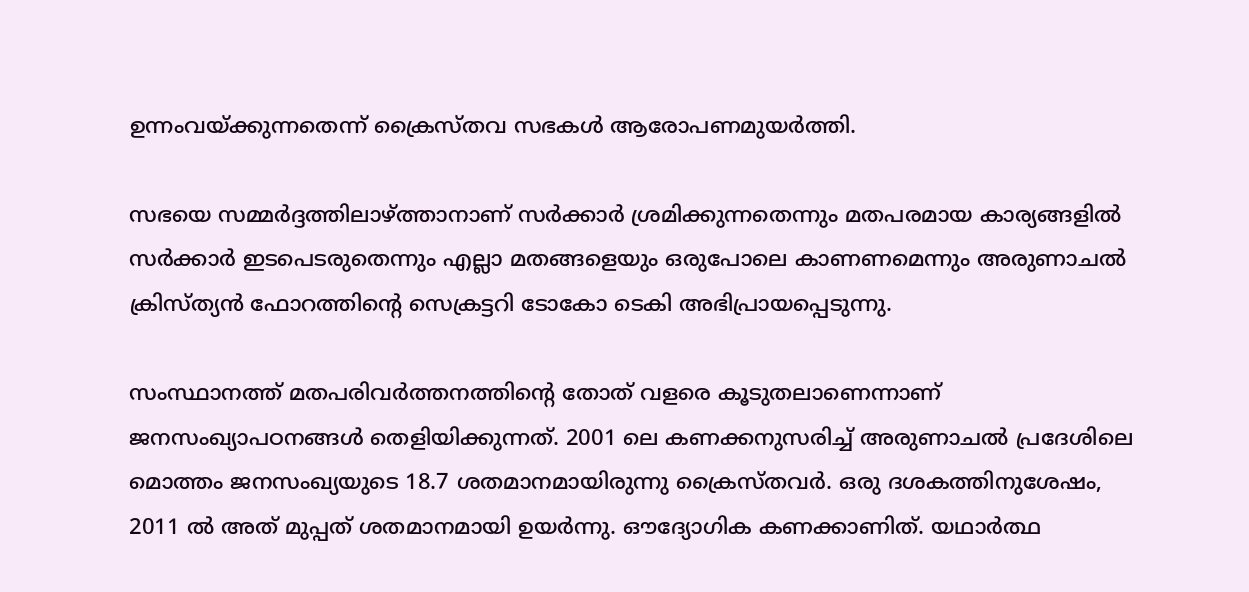ഉന്നംവയ്‌ക്കുന്നതെന്ന് ക്രൈസ്തവ സഭകള്‍ ആരോപണമുയര്‍ത്തി.

സഭയെ സമ്മര്‍ദ്ദത്തിലാഴ്‌ത്താനാണ് സര്‍ക്കാര്‍ ശ്രമിക്കുന്നതെന്നും മതപരമായ കാര്യങ്ങളില്‍ സര്‍ക്കാര്‍ ഇടപെടരുതെന്നും എല്ലാ മതങ്ങളെയും ഒരുപോലെ കാണണമെന്നും അരുണാചല്‍ ക്രിസ്ത്യന്‍ ഫോറത്തിന്റെ സെക്രട്ടറി ടോകോ ടെകി അഭിപ്രായപ്പെടുന്നു.

സംസ്ഥാനത്ത് മതപരിവര്‍ത്തനത്തിന്റെ തോത് വളരെ കൂടുതലാണെന്നാണ് ജനസംഖ്യാപഠനങ്ങള്‍ തെളിയിക്കുന്നത്. 2001 ലെ കണക്കനുസരിച്ച് അരുണാചല്‍ പ്രദേശിലെ മൊത്തം ജനസംഖ്യയുടെ 18.7 ശതമാനമായിരുന്നു ക്രൈസ്തവര്‍. ഒരു ദശകത്തിനുശേഷം, 2011 ല്‍ അത് മുപ്പത് ശതമാനമായി ഉയര്‍ന്നു. ഔദ്യോഗിക കണക്കാണിത്. യഥാര്‍ത്ഥ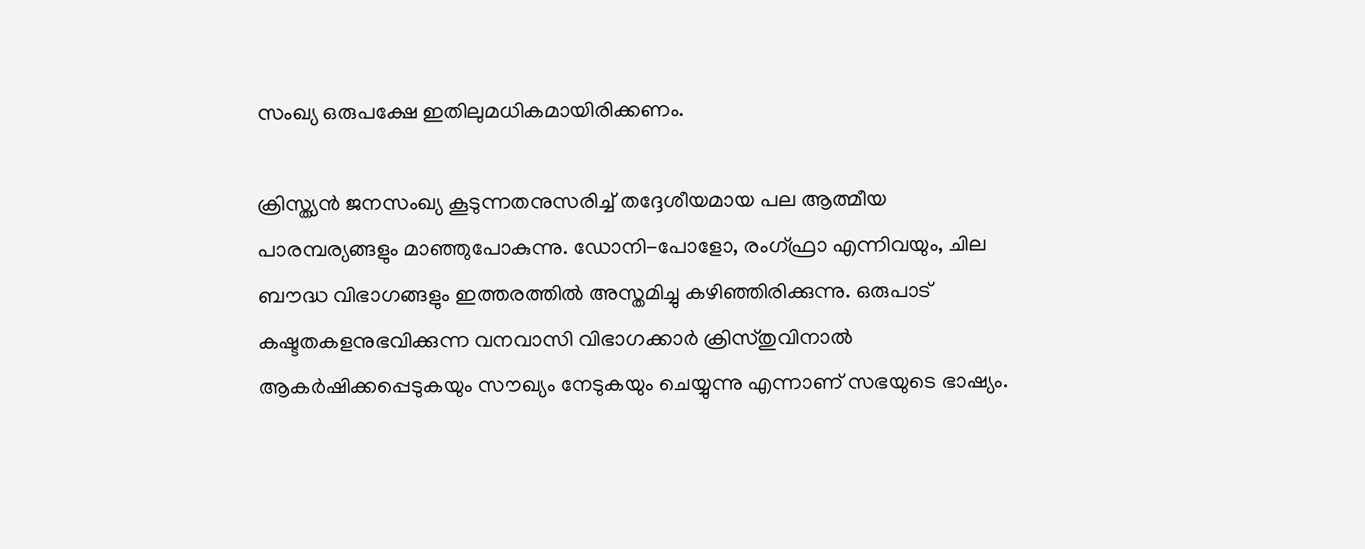സംഖ്യ ഒരുപക്ഷേ ഇതിലുമധികമായിരിക്കണം.

ക്രിസ്ത്യന്‍ ജനസംഖ്യ കൂടുന്നതനുസരിച്ച് തദ്ദേശീയമായ പല ആത്മീയ പാരമ്പര്യങ്ങളും മാഞ്ഞുപോകുന്നു. ഡോനി-പോളോ, രംഗ്ഫ്രാ എന്നിവയും, ചില ബൗദ്ധ വിഭാഗങ്ങളും ഇത്തരത്തില്‍ അസ്തമിച്ചു കഴിഞ്ഞിരിക്കുന്നു. ഒരുപാട് കഷ്ടതകളനുഭവിക്കുന്ന വനവാസി വിഭാഗക്കാര്‍ ക്രിസ്തുവിനാല്‍ ആകര്‍ഷിക്കപ്പെടുകയും സൗഖ്യം നേടുകയും ചെയ്യുന്നു എന്നാണ് സഭയുടെ ഭാഷ്യം.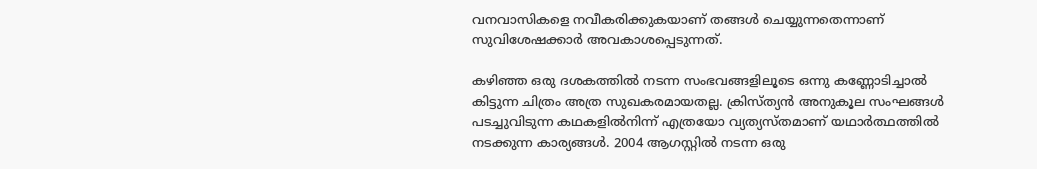വനവാസികളെ നവീകരിക്കുകയാണ് തങ്ങള്‍ ചെയ്യുന്നതെന്നാണ് സുവിശേഷക്കാര്‍ അവകാശപ്പെടുന്നത്.

കഴിഞ്ഞ ഒരു ദശകത്തില്‍ നടന്ന സംഭവങ്ങളിലൂടെ ഒന്നു കണ്ണോടിച്ചാല്‍ കിട്ടുന്ന ചിത്രം അത്ര സുഖകരമായതല്ല. ക്രിസ്ത്യന്‍ അനുകൂല സംഘങ്ങള്‍ പടച്ചുവിടുന്ന കഥകളില്‍നിന്ന് എത്രയോ വ്യത്യസ്തമാണ് യഥാര്‍ത്ഥത്തില്‍ നടക്കുന്ന കാര്യങ്ങള്‍. 2004 ആഗസ്റ്റില്‍ നടന്ന ഒരു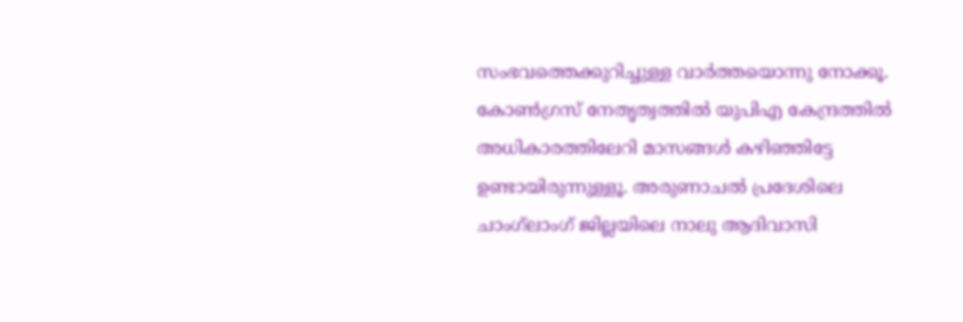സംഭവത്തെക്കുറിച്ചുള്ള വാര്‍ത്തയൊന്നു നോക്കൂ. കോണ്‍ഗ്രസ് നേതൃത്വത്തില്‍ യുപിഎ കേന്ദ്രത്തില്‍ അധികാരത്തിലേറി മാസങ്ങള്‍ കഴിഞ്ഞിട്ടേ ഉണ്ടായിരുന്നുള്ളൂ. അരുണാചല്‍ പ്രദേശിലെ ചാംഗ്‌ലാംഗ് ജില്ലയിലെ നാലു ആദിവാസി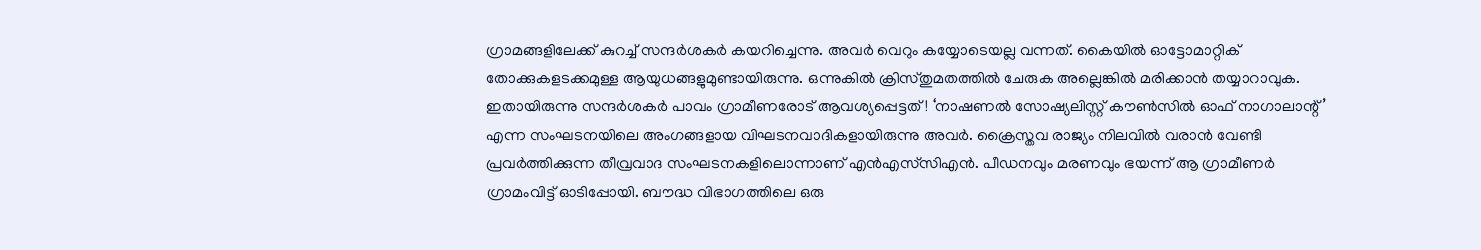ഗ്രാമങ്ങളിലേക്ക് കുറച്ച് സന്ദര്‍ശകര്‍ കയറിച്ചെന്നു. അവര്‍ വെറും കയ്യോടെയല്ല വന്നത്. കൈയില്‍ ഓട്ടോമാറ്റിക് തോക്കുകളടക്കമുള്ള ആയുധങ്ങളുമുണ്ടായിരുന്നു. ഒന്നുകില്‍ ക്രിസ്തുമതത്തില്‍ ചേരുക അല്ലെങ്കില്‍ മരിക്കാന്‍ തയ്യാറാവുക. ഇതായിരുന്നു സന്ദര്‍ശകര്‍ പാവം ഗ്രാമീണരോട് ആവശ്യപ്പെട്ടത്! ‘നാഷണല്‍ സോഷ്യലിസ്റ്റ് കൗണ്‍സില്‍ ഓഫ് നാഗാലാന്റ്’ എന്ന സംഘടനയിലെ അംഗങ്ങളായ വിഘടനവാദികളായിരുന്നു അവര്‍. ക്രൈസ്തവ രാജ്യം നിലവില്‍ വരാന്‍ വേണ്ടി പ്രവര്‍ത്തിക്കുന്ന തീവ്രവാദ സംഘടനകളിലൊന്നാണ് എന്‍എസ്‌സിഎന്‍. പീഡനവും മരണവും ഭയന്ന് ആ ഗ്രാമീണര്‍ ഗ്രാമംവിട്ട് ഓടിപ്പോയി. ബൗദ്ധ വിഭാഗത്തിലെ ഒരു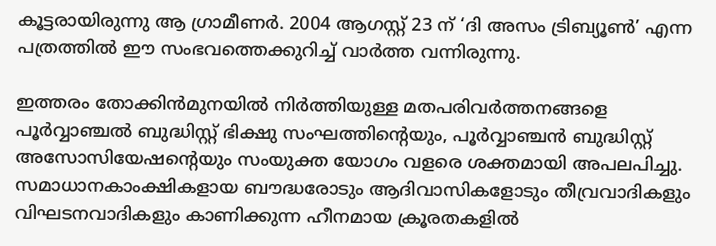കൂട്ടരായിരുന്നു ആ ഗ്രാമീണര്‍. 2004 ആഗസ്റ്റ് 23 ന് ‘ദി അസം ട്രിബ്യൂണ്‍’ എന്ന പത്രത്തില്‍ ഈ സംഭവത്തെക്കുറിച്ച് വാര്‍ത്ത വന്നിരുന്നു.

ഇത്തരം തോക്കിന്‍മുനയില്‍ നിര്‍ത്തിയുള്ള മതപരിവര്‍ത്തനങ്ങളെ പൂര്‍വ്വാഞ്ചല്‍ ബുദ്ധിസ്റ്റ് ഭിക്ഷു സംഘത്തിന്റെയും, പൂര്‍വ്വാഞ്ചന്‍ ബുദ്ധിസ്റ്റ് അസോസിയേഷന്റെയും സംയുക്ത യോഗം വളരെ ശക്തമായി അപലപിച്ചു. സമാധാനകാംക്ഷികളായ ബൗദ്ധരോടും ആദിവാസികളോടും തീവ്രവാദികളും വിഘടനവാദികളും കാണിക്കുന്ന ഹീനമായ ക്രൂരതകളില്‍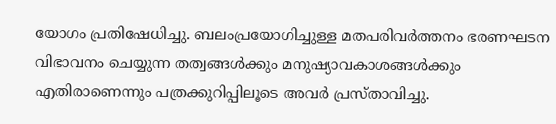യോഗം പ്രതിഷേധിച്ചു. ബലംപ്രയോഗിച്ചുള്ള മതപരിവര്‍ത്തനം ഭരണഘടന വിഭാവനം ചെയ്യുന്ന തത്വങ്ങള്‍ക്കും മനുഷ്യാവകാശങ്ങള്‍ക്കും എതിരാണെന്നും പത്രക്കുറിപ്പിലൂടെ അവര്‍ പ്രസ്താവിച്ചു.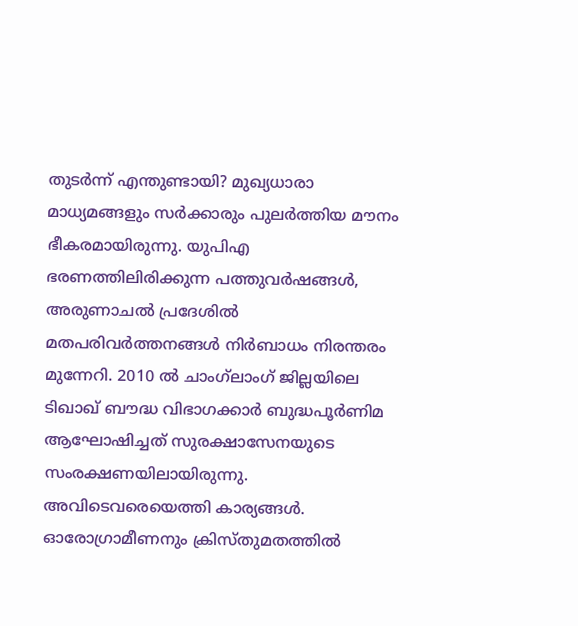തുടര്‍ന്ന് എന്തുണ്ടായി? മുഖ്യധാരാ മാധ്യമങ്ങളും സര്‍ക്കാരും പുലര്‍ത്തിയ മൗനം ഭീകരമായിരുന്നു. യുപിഎ ഭരണത്തിലിരിക്കുന്ന പത്തുവര്‍ഷങ്ങള്‍, അരുണാചല്‍ പ്രദേശില്‍ മതപരിവര്‍ത്തനങ്ങള്‍ നിര്‍ബാധം നിരന്തരം മുന്നേറി. 2010 ല്‍ ചാംഗ്‌ലാംഗ് ജില്ലയിലെ ടിഖാഖ് ബൗദ്ധ വിഭാഗക്കാര്‍ ബുദ്ധപൂര്‍ണിമ ആഘോഷിച്ചത് സുരക്ഷാസേനയുടെ സംരക്ഷണയിലായിരുന്നു. അവിടെവരെയെത്തി കാര്യങ്ങള്‍. ഓരോഗ്രാമീണനും ക്രിസ്തുമതത്തില്‍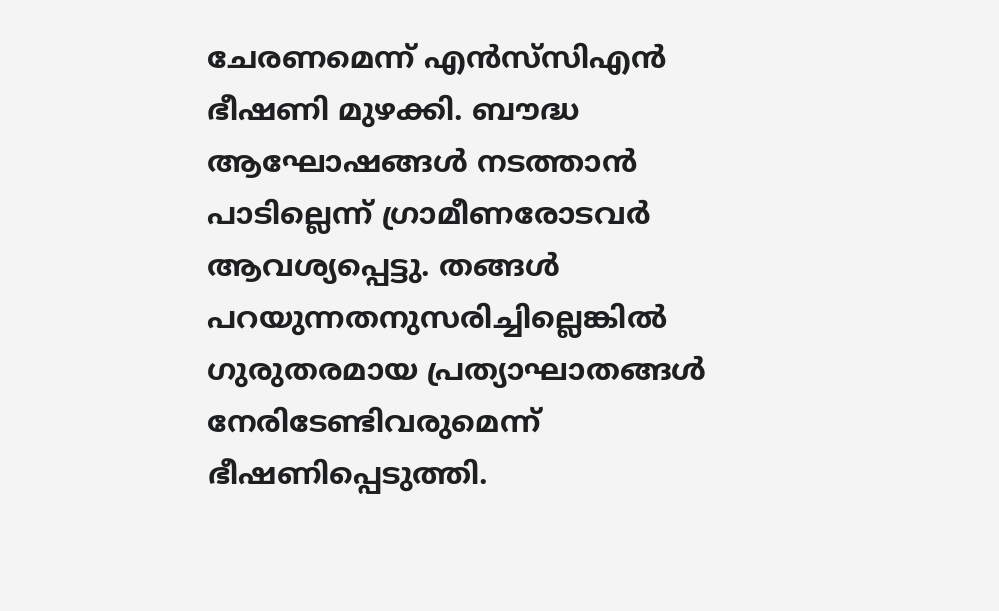ചേരണമെന്ന് എന്‍സ്‌സിഎന്‍ ഭീഷണി മുഴക്കി. ബൗദ്ധ ആഘോഷങ്ങള്‍ നടത്താന്‍ പാടില്ലെന്ന് ഗ്രാമീണരോടവര്‍ ആവശ്യപ്പെട്ടു. തങ്ങള്‍ പറയുന്നതനുസരിച്ചില്ലെങ്കില്‍ ഗുരുതരമായ പ്രത്യാഘാതങ്ങള്‍ നേരിടേണ്ടിവരുമെന്ന് ഭീഷണിപ്പെടുത്തി.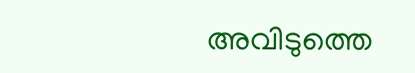അവിടുത്തെ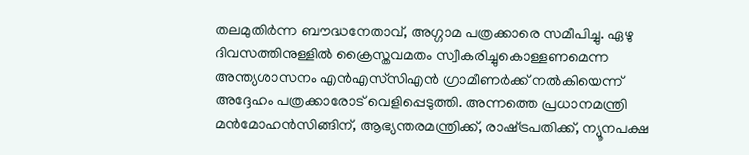തലമുതിര്‍ന്ന ബൗദ്ധനേതാവ്, അഗ്ഗാമ പത്രക്കാരെ സമീപിച്ചു. ഏഴു ദിവസത്തിനുള്ളില്‍ ക്രൈസ്തവമതം സ്വീകരിച്ചുകൊള്ളണമെന്ന അന്ത്യശാസനം എന്‍എസ്‌സിഎന്‍ ഗ്രാമീണര്‍ക്ക് നല്‍കിയെന്ന് അദ്ദേഹം പത്രക്കാരോട് വെളിപ്പെടുത്തി. അന്നത്തെ പ്രധാനമന്ത്രി മന്‍മോഹന്‍സിങ്ങിന്, ആഭ്യന്തരമന്ത്രിക്ക്, രാഷ്‌ട്രപതിക്ക്, ന്യൂനപക്ഷ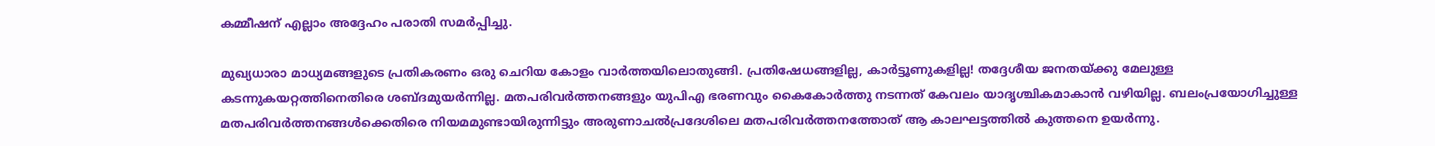കമ്മീഷന് എല്ലാം അദ്ദേഹം പരാതി സമര്‍പ്പിച്ചു.

മുഖ്യധാരാ മാധ്യമങ്ങളുടെ പ്രതികരണം ഒരു ചെറിയ കോളം വാര്‍ത്തയിലൊതുങ്ങി. പ്രതിഷേധങ്ങളില്ല, കാര്‍ട്ടൂണുകളില്ല! തദ്ദേശീയ ജനതയ്‌ക്കു മേലുള്ള കടന്നുകയറ്റത്തിനെതിരെ ശബ്ദമുയര്‍ന്നില്ല. മതപരിവര്‍ത്തനങ്ങളും യുപിഎ ഭരണവും കൈകോര്‍ത്തു നടന്നത് കേവലം യാദൃശ്ചികമാകാന്‍ വഴിയില്ല. ബലംപ്രയോഗിച്ചുള്ള മതപരിവര്‍ത്തനങ്ങള്‍ക്കെതിരെ നിയമമുണ്ടായിരുന്നിട്ടും അരുണാചല്‍പ്രദേശിലെ മതപരിവര്‍ത്തനത്തോത് ആ കാലഘട്ടത്തില്‍ കുത്തനെ ഉയര്‍ന്നു.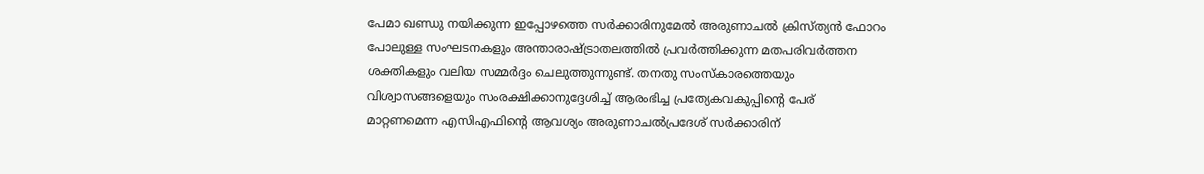പേമാ ഖണ്ഡു നയിക്കുന്ന ഇപ്പോഴത്തെ സര്‍ക്കാരിനുമേല്‍ അരുണാചല്‍ ക്രിസ്ത്യന്‍ ഫോറം പോലുള്ള സംഘടനകളും അന്താരാഷ്‌ട്രാതലത്തില്‍ പ്രവര്‍ത്തിക്കുന്ന മതപരിവര്‍ത്തന ശക്തികളും വലിയ സമ്മര്‍ദ്ദം ചെലുത്തുന്നുണ്ട്. തനതു സംസ്‌കാരത്തെയും വിശ്വാസങ്ങളെയും സംരക്ഷിക്കാനുദ്ദേശിച്ച് ആരംഭിച്ച പ്രത്യേകവകുപ്പിന്റെ പേര് മാറ്റണമെന്ന എസിഎഫിന്റെ ആവശ്യം അരുണാചല്‍പ്രദേശ് സര്‍ക്കാരിന്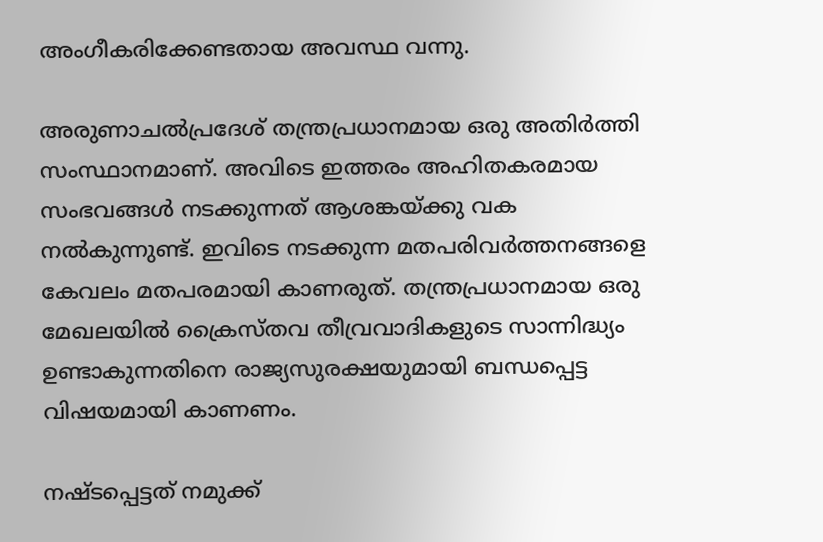അംഗീകരിക്കേണ്ടതായ അവസ്ഥ വന്നു.

അരുണാചല്‍പ്രദേശ് തന്ത്രപ്രധാനമായ ഒരു അതിര്‍ത്തി സംസ്ഥാനമാണ്. അവിടെ ഇത്തരം അഹിതകരമായ സംഭവങ്ങള്‍ നടക്കുന്നത് ആശങ്കയ്‌ക്കു വക നല്‍കുന്നുണ്ട്. ഇവിടെ നടക്കുന്ന മതപരിവര്‍ത്തനങ്ങളെ കേവലം മതപരമായി കാണരുത്. തന്ത്രപ്രധാനമായ ഒരു മേഖലയില്‍ ക്രൈസ്തവ തീവ്രവാദികളുടെ സാന്നിദ്ധ്യം ഉണ്ടാകുന്നതിനെ രാജ്യസുരക്ഷയുമായി ബന്ധപ്പെട്ട വിഷയമായി കാണണം.

നഷ്ടപ്പെട്ടത് നമുക്ക്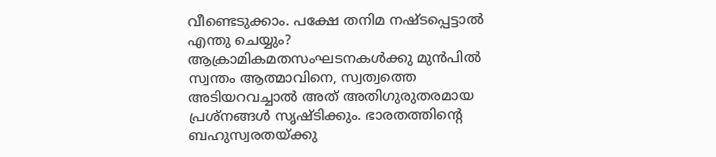വീണ്ടെടുക്കാം. പക്ഷേ തനിമ നഷ്ടപ്പെട്ടാല്‍ എന്തു ചെയ്യും? ആക്രാമികമതസംഘടനകള്‍ക്കു മുന്‍പില്‍ സ്വന്തം ആത്മാവിനെ, സ്വത്വത്തെ അടിയറവച്ചാല്‍ അത് അതിഗുരുതരമായ പ്രശ്‌നങ്ങള്‍ സൃഷ്ടിക്കും. ഭാരതത്തിന്റെ ബഹുസ്വരതയ്‌ക്കു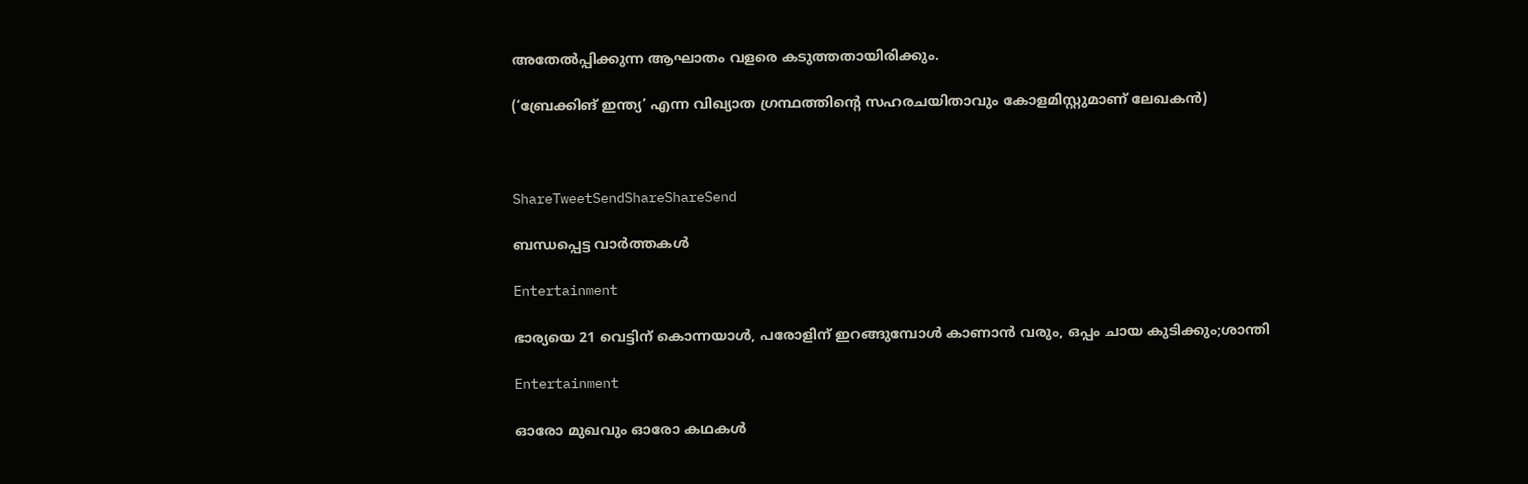അതേല്‍പ്പിക്കുന്ന ആഘാതം വളരെ കടുത്തതായിരിക്കും.

(‘ബ്രേക്കിങ് ഇന്ത്യ’ എന്ന വിഖ്യാത ഗ്രന്ഥത്തിന്റെ സഹരചയിതാവും കോളമിസ്റ്റുമാണ് ലേഖകന്‍)



ShareTweetSendShareShareSend

ബന്ധപ്പെട്ട വാര്‍ത്തകള്‍

Entertainment

ഭാര്യയെ 21 വെട്ടിന് കൊന്നയാള്‍, പരോളിന് ഇറങ്ങുമ്പോള്‍ കാണാന്‍ വരും, ഒപ്പം ചായ കുടിക്കും;ശാന്തി

Entertainment

ഓരോ മുഖവും ഓരോ കഥകൾ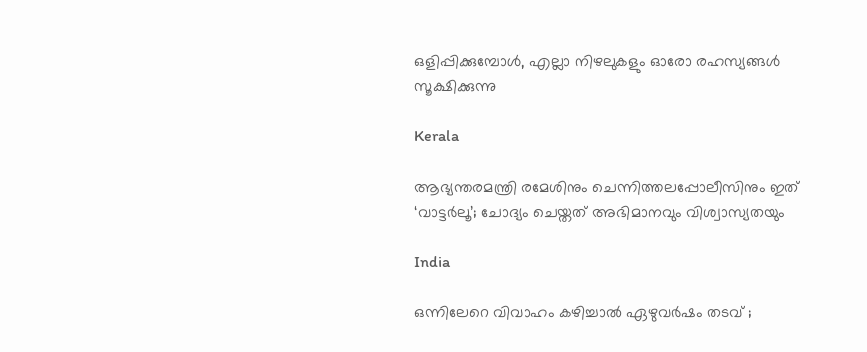ഒളിപ്പിക്കുമ്പോൾ, എല്ലാ നിഴലുകളും ഓരോ രഹസ്യങ്ങൾ സൂക്ഷിക്കുന്നു

Kerala

ആഭ്യന്തരമന്ത്രി രമേശിനും ചെന്നിത്തലപ്പോലീസിനും ഇത് ‘വാട്ടർലൂ’; ചോദ്യം ചെയ്തത് അഭിമാനവും വിശ്വാസ്യതയും

India

ഒന്നിലേറെ വിവാഹം കഴിച്ചാൽ ഏഴുവർഷം തടവ് ;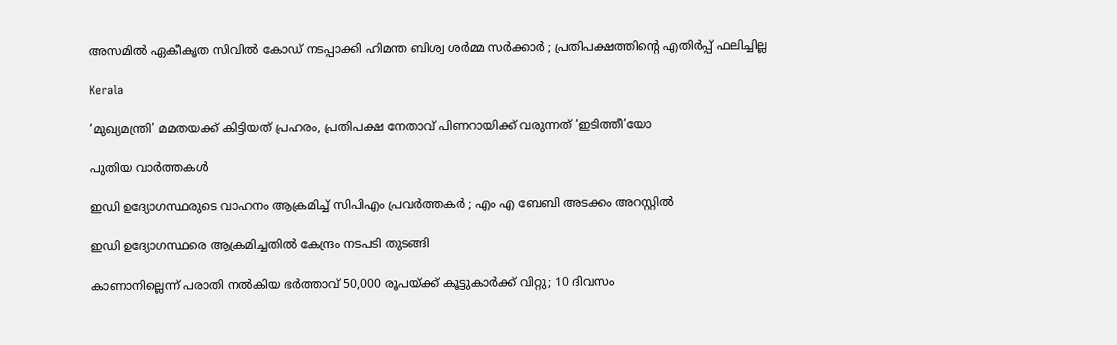അസമിൽ ഏകീകൃത സിവിൽ കോഡ് നടപ്പാക്കി ഹിമന്ത ബിശ്വ ശർമ്മ സർക്കാർ ; പ്രതിപക്ഷത്തിന്റെ എതിർപ്പ് ഫലിച്ചില്ല

Kerala

‘മുഖ്യമന്ത്രി’ മമതയക്ക് കിട്ടിയത് പ്രഹരം, പ്രതിപക്ഷ നേതാവ് പിണറായിക്ക് വരുന്നത് ‘ഇടിത്തീ’യോ

പുതിയ വാര്‍ത്തകള്‍

ഇഡി ഉദ്യോഗസ്ഥരുടെ വാഹനം ആക്രമിച്ച് സിപിഎം പ്രവർത്തകർ ; എം എ ബേബി അടക്കം അറസ്റ്റിൽ

ഇഡി ഉദ്യോഗസ്ഥരെ ആക്രമിച്ചതിൽ കേന്ദ്രം നടപടി തുടങ്ങി

കാണാനില്ലെന്ന് പരാതി നൽകിയ ഭർത്താവ് 50,000 രൂപയ്‌ക്ക് കൂട്ടുകാർക്ക് വിറ്റു; 10 ദിവസം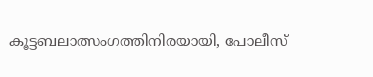കൂട്ടബലാത്സംഗത്തിനിരയായി, പോലീസ്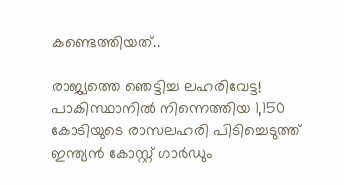കണ്ടെത്തിയത്..

രാജ്യത്തെ ഞെട്ടിച്ച ലഹരിവേട്ട! പാകിസ്ഥാനിൽ നിന്നെത്തിയ 1,150 കോടിയുടെ രാസലഹരി പിടിച്ചെടുത്ത് ഇന്ത്യൻ കോസ്റ്റ് ഗാർഡും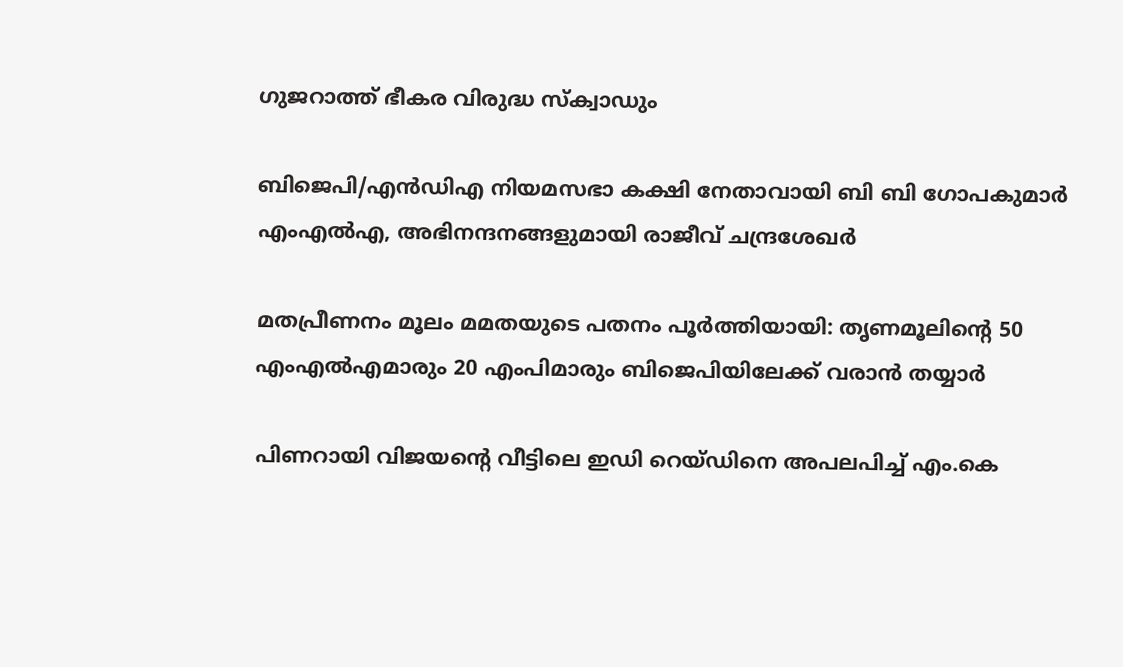ഗുജറാത്ത് ഭീകര വിരുദ്ധ സ്‌ക്വാഡും

ബിജെപി/എൻഡിഎ നിയമസഭാ കക്ഷി നേതാവായി ബി ബി ഗോപകുമാർ എംഎൽഎ, അഭിനന്ദനങ്ങളുമായി രാജീവ് ചന്ദ്രശേഖർ

മതപ്രീണനം മൂലം മമതയുടെ പതനം പൂർത്തിയായി: തൃണമൂലിന്റെ 50 എംഎൽഎമാരും 20 എംപിമാരും ബിജെപിയിലേക്ക് വരാൻ തയ്യാർ

പിണറായി വിജയന്റെ വീട്ടിലെ ഇഡി റെയ്ഡിനെ അപലപിച്ച് എം.കെ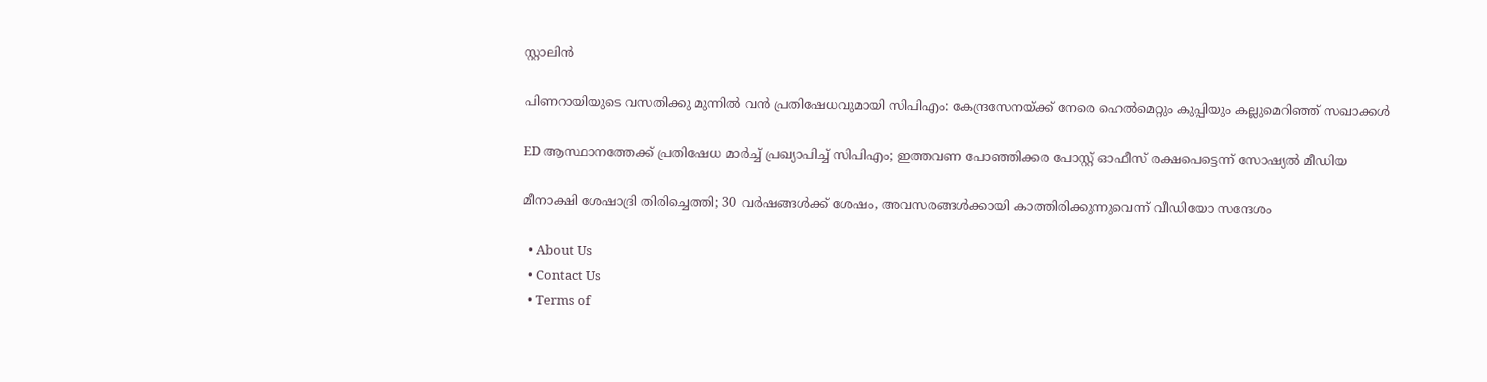സ്റ്റാലിൻ

പിണറായിയുടെ വസതിക്കു മുന്നിൽ വൻ പ്രതിഷേധവുമായി സിപിഎം: കേന്ദ്രസേനയ്‌ക്ക് നേരെ ഹെൽമെറ്റും കുപ്പിയും കല്ലുമെറിഞ്ഞ് സഖാക്കൾ

ED ആസ്ഥാനത്തേക്ക് പ്രതിഷേധ മാർച്ച് പ്രഖ്യാപിച്ച് സിപിഎം; ഇത്തവണ പോഞ്ഞിക്കര പോസ്റ്റ് ഓഫീസ് രക്ഷപെട്ടെന്ന് സോഷ്യൽ മീഡിയ

മീനാക്ഷി ശേഷാദ്രി തിരിച്ചെത്തി; 30 വർഷങ്ങൾക്ക് ശേഷം, അവസരങ്ങൾക്കായി കാത്തിരിക്കുന്നുവെന്ന് വീഡിയോ സന്ദേശം

  • About Us
  • Contact Us
  • Terms of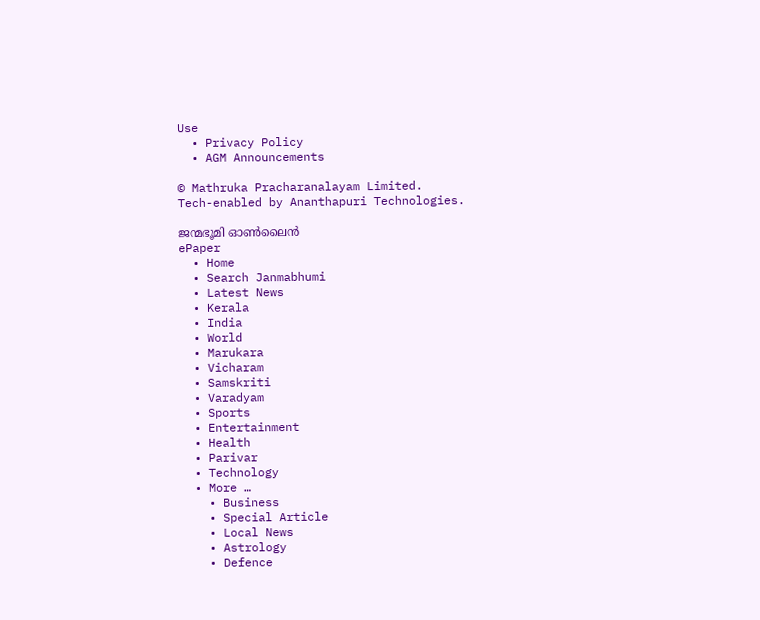Use
  • Privacy Policy
  • AGM Announcements

© Mathruka Pracharanalayam Limited.
Tech-enabled by Ananthapuri Technologies.

ജന്മഭൂമി ഓണ്‍ലൈന്‍
ePaper
  • Home
  • Search Janmabhumi
  • Latest News
  • Kerala
  • India
  • World
  • Marukara
  • Vicharam
  • Samskriti
  • Varadyam
  • Sports
  • Entertainment
  • Health
  • Parivar
  • Technology
  • More …
    • Business
    • Special Article
    • Local News
    • Astrology
    • Defence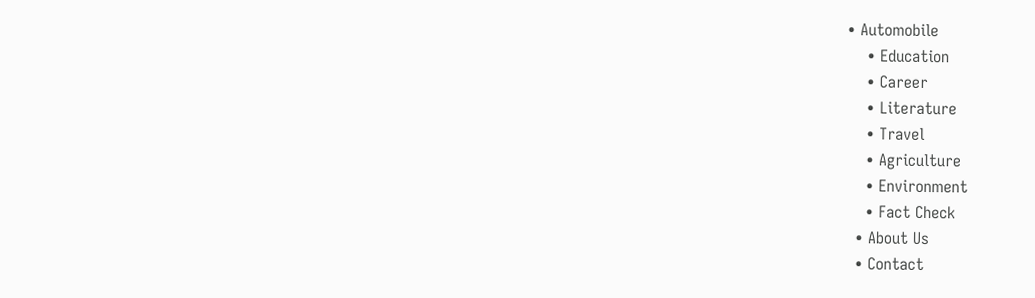• Automobile
    • Education
    • Career
    • Literature
    • Travel
    • Agriculture
    • Environment
    • Fact Check
  • About Us
  • Contact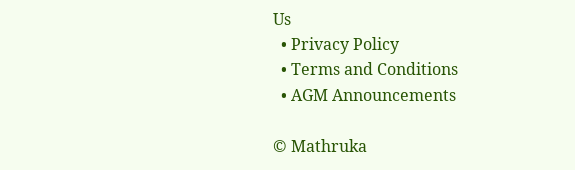Us
  • Privacy Policy
  • Terms and Conditions
  • AGM Announcements

© Mathruka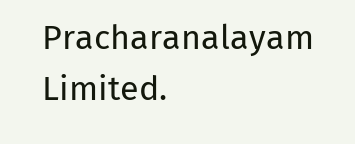Pracharanalayam Limited.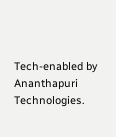Tech-enabled by Ananthapuri Technologies.